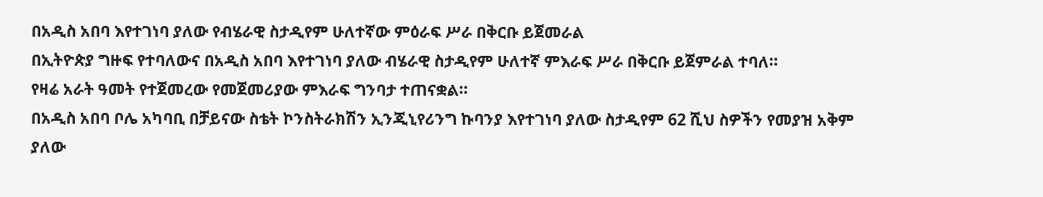በአዲስ አበባ እየተገነባ ያለው የብሄራዊ ስታዲየም ሁለተኛው ምዕራፍ ሥራ በቅርቡ ይጀመራል
በኢትዮጵያ ግዙፍ የተባለውና በአዲስ አበባ እየተገነባ ያለው ብሄራዊ ስታዲየም ሁለተኛ ምእራፍ ሥራ በቅርቡ ይጀምራል ተባለ።
የዛሬ አራት ዓመት የተጀመረው የመጀመሪያው ምእራፍ ግንባታ ተጠናቋል።
በአዲስ አበባ ቦሌ አካባቢ በቻይናው ስቴት ኮንስትራክሽን ኢንጂኒየሪንግ ኩባንያ እየተገነባ ያለው ስታዲየም 62 ሺህ ስዎችን የመያዝ አቅም ያለው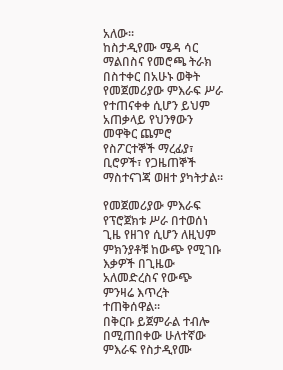አለው።
ከስታዲየሙ ሜዳ ሳር ማልበስና የመሮጫ ትራክ በስተቀር በአሁኑ ወቅት የመጀመሪያው ምእራፍ ሥራ የተጠናቀቀ ሲሆን ይህም አጠቃላይ የህንፃውን መዋቅር ጨምሮ የስፖርተኞች ማረፊያ፣ ቢሮዎች፣ የጋዜጠኞች ማስተናገጃ ወዘተ ያካትታል።

የመጀመሪያው ምእራፍ የፕሮጀክቱ ሥራ በተወሰነ ጊዜ የዘገየ ሲሆን ለዚህም ምክንያቶቹ ከውጭ የሚገቡ እቃዎች በጊዜው አለመድረስና የውጭ ምንዛሬ እጥረት ተጠቅሰዋል።
በቅርቡ ይጀምራል ተብሎ በሚጠበቀው ሁለተኛው ምእራፍ የስታዲየሙ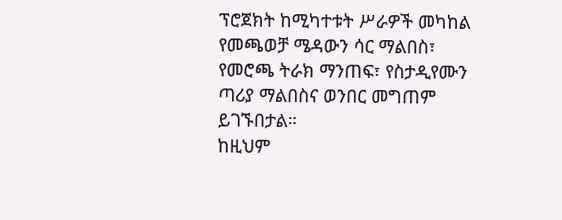ፕሮጀክት ከሚካተቱት ሥራዎች መካከል የመጫወቻ ሜዳውን ሳር ማልበስ፣ የመሮጫ ትራክ ማንጠፍ፣ የስታዲየሙን ጣሪያ ማልበስና ወንበር መግጠም ይገኙበታል።
ከዚህም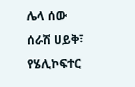ሌላ ሰው ሰራሽ ሀይቅ፣ የሄሊኮፍተር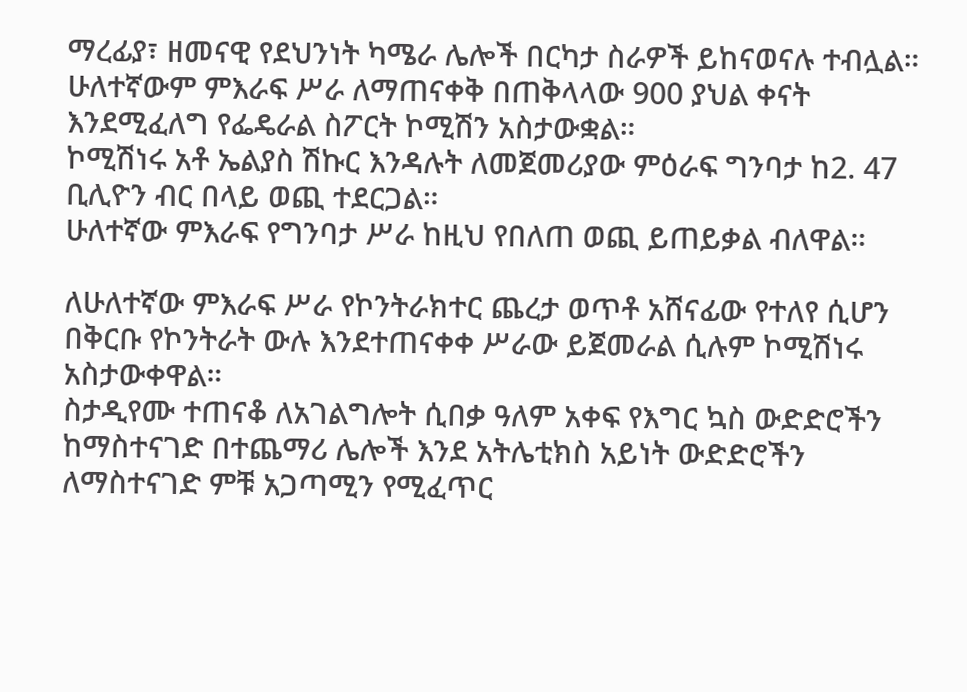ማረፊያ፣ ዘመናዊ የደህንነት ካሜራ ሌሎች በርካታ ስራዎች ይከናወናሉ ተብሏል።
ሁለተኛውም ምእራፍ ሥራ ለማጠናቀቅ በጠቅላላው 900 ያህል ቀናት እንደሚፈለግ የፌዴራል ስፖርት ኮሚሽን አስታውቋል።
ኮሚሽነሩ አቶ ኤልያስ ሽኩር እንዳሉት ለመጀመሪያው ምዕራፍ ግንባታ ከ2. 47 ቢሊዮን ብር በላይ ወጪ ተደርጋል።
ሁለተኛው ምእራፍ የግንባታ ሥራ ከዚህ የበለጠ ወጪ ይጠይቃል ብለዋል።

ለሁለተኛው ምእራፍ ሥራ የኮንትራክተር ጨረታ ወጥቶ አሸናፊው የተለየ ሲሆን በቅርቡ የኮንትራት ውሉ እንደተጠናቀቀ ሥራው ይጀመራል ሲሉም ኮሚሽነሩ አስታውቀዋል።
ስታዲየሙ ተጠናቆ ለአገልግሎት ሲበቃ ዓለም አቀፍ የእግር ኳስ ውድድሮችን ከማስተናገድ በተጨማሪ ሌሎች እንደ አትሌቲክስ አይነት ውድድሮችን ለማስተናገድ ምቹ አጋጣሚን የሚፈጥር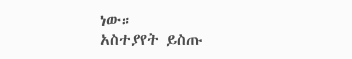ነው።
አስተያየት ይስጡ